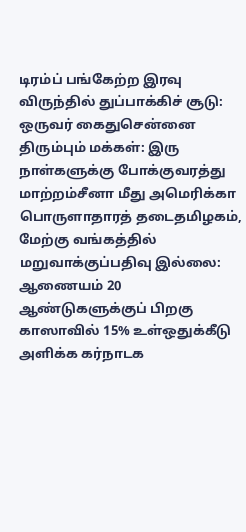டிரம்ப் பங்கேற்ற இரவு விருந்தில் துப்பாக்கிச் சூடு: ஒருவர் கைதுசென்னை திரும்பும் மக்கள்: இரு நாள்களுக்கு போக்குவரத்து மாற்றம்சீனா மீது அமெரிக்கா பொருளாதாரத் தடைதமிழகம், மேற்கு வங்கத்தில் மறுவாக்குப்பதிவு இல்லை: ஆணையம் 20 ஆண்டுகளுக்குப் பிறகு காஸாவில் 15% உள்ஒதுக்கீடு அளிக்க கர்நாடக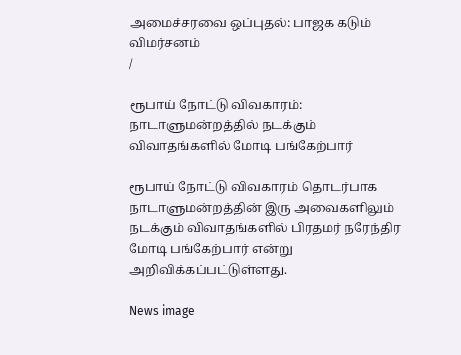அமைச்சரவை ஒப்புதல்: பாஜக கடும் விமர்சனம்
/

ரூபாய் நோட்டு விவகாரம்: நாடாளுமன்றத்தில் நடக்கும் விவாதங்களில் மோடி பங்கேற்பார்

ரூபாய் நோட்டு விவகாரம் தொடர்பாக நாடாளுமன்றத்தின் இரு அவைகளிலும் நடக்கும் விவாதங்களில் பிரதமர் நரேந்திர மோடி பங்கேற்பார் என்று அறிவிக்கப்பட்டுள்ளது.

News image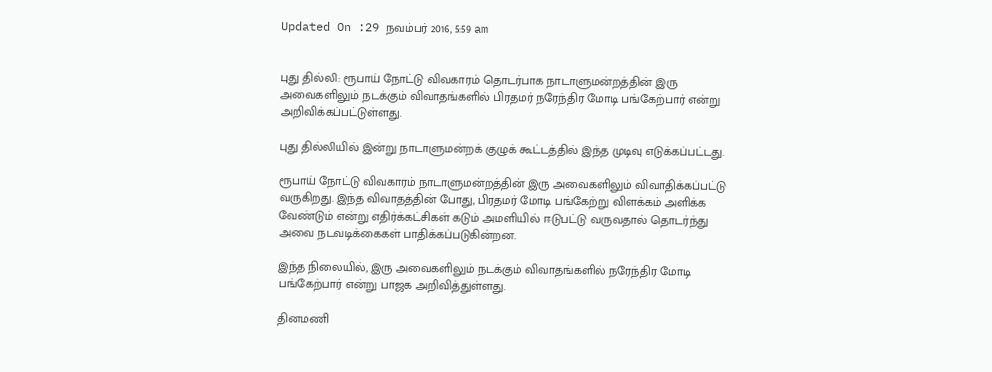Updated On :29 நவம்பர் 2016, 5:59 am


புது தில்லி: ரூபாய் நோட்டு விவகாரம் தொடர்பாக நாடாளுமன்றத்தின் இரு அவைகளிலும் நடக்கும் விவாதங்களில் பிரதமர் நரேந்திர மோடி பங்கேற்பார் என்று அறிவிக்கப்பட்டுள்ளது.

புது தில்லியில் இன்று நாடாளுமன்றக் குழுக் கூட்டத்தில் இந்த முடிவு எடுக்கப்பட்டது.

ரூபாய் நோட்டு விவகாரம் நாடாளுமன்றத்தின் இரு அவைகளிலும் விவாதிக்கப்பட்டு வருகிறது. இந்த விவாதத்தின் போது, பிரதமர் மோடி பங்கேற்று விளக்கம் அளிக்க வேண்டும் என்று எதிர்க்கட்சிகள் கடும் அமளியில் ஈடுபட்டு வருவதால் தொடர்ந்து அவை நடவடிக்கைகள் பாதிக்கப்படுகின்றன.

இந்த நிலையில், இரு அவைகளிலும் நடக்கும் விவாதங்களில் நரேந்திர மோடி பங்கேற்பார் என்று பாஜக அறிவித்துள்ளது.

தினமணி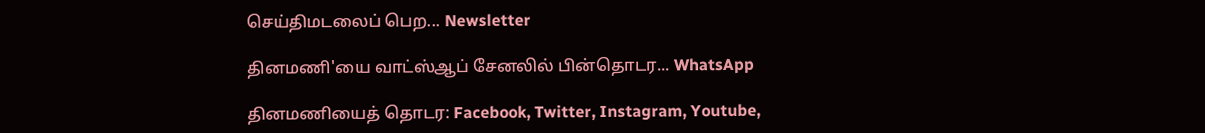செய்திமடலைப் பெற... Newsletter

தினமணி'யை வாட்ஸ்ஆப் சேனலில் பின்தொடர... WhatsApp

தினமணியைத் தொடர: Facebook, Twitter, Instagram, Youtube,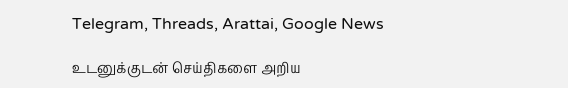Telegram, Threads, Arattai, Google News

உடனுக்குடன் செய்திகளை அறிய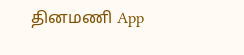தினமணி App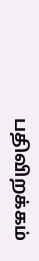பதிவிறக்கம்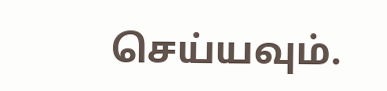செய்யவும்.